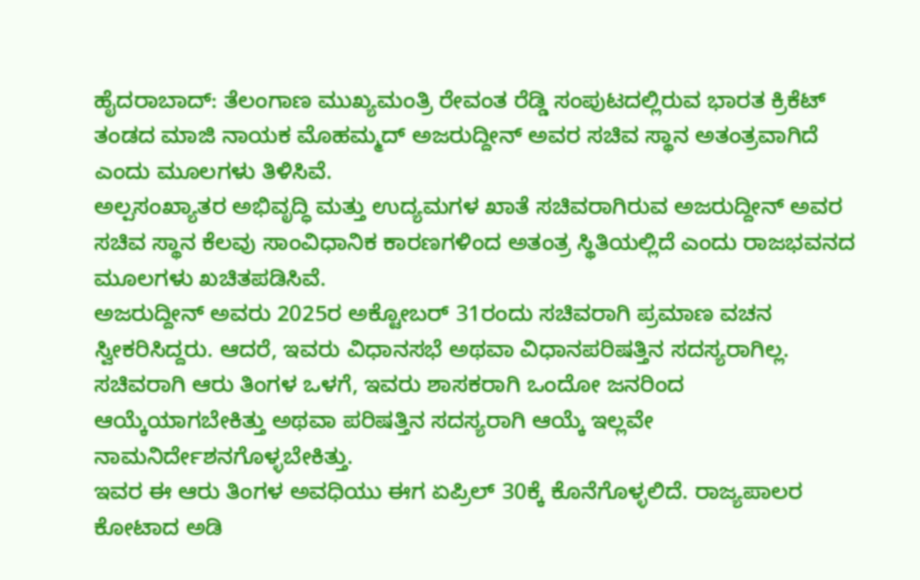ಹೈದರಾಬಾದ್: ತೆಲಂಗಾಣ ಮುಖ್ಯಮಂತ್ರಿ ರೇವಂತ ರೆಡ್ಡಿ ಸಂಪುಟದಲ್ಲಿರುವ ಭಾರತ ಕ್ರಿಕೆಟ್ ತಂಡದ ಮಾಜಿ ನಾಯಕ ಮೊಹಮ್ಮದ್ ಅಜರುದ್ದೀನ್ ಅವರ ಸಚಿವ ಸ್ಥಾನ ಅತಂತ್ರವಾಗಿದೆ ಎಂದು ಮೂಲಗಳು ತಿಳಿಸಿವೆ.
ಅಲ್ಪಸಂಖ್ಯಾತರ ಅಭಿವೃದ್ಧಿ ಮತ್ತು ಉದ್ಯಮಗಳ ಖಾತೆ ಸಚಿವರಾಗಿರುವ ಅಜರುದ್ದೀನ್ ಅವರ ಸಚಿವ ಸ್ಥಾನ ಕೆಲವು ಸಾಂವಿಧಾನಿಕ ಕಾರಣಗಳಿಂದ ಅತಂತ್ರ ಸ್ಥಿತಿಯಲ್ಲಿದೆ ಎಂದು ರಾಜಭವನದ ಮೂಲಗಳು ಖಚಿತಪಡಿಸಿವೆ.
ಅಜರುದ್ದೀನ್ ಅವರು 2025ರ ಅಕ್ಟೋಬರ್ 31ರಂದು ಸಚಿವರಾಗಿ ಪ್ರಮಾಣ ವಚನ ಸ್ವೀಕರಿಸಿದ್ದರು. ಆದರೆ, ಇವರು ವಿಧಾನಸಭೆ ಅಥವಾ ವಿಧಾನಪರಿಷತ್ತಿನ ಸದಸ್ಯರಾಗಿಲ್ಲ. ಸಚಿವರಾಗಿ ಆರು ತಿಂಗಳ ಒಳಗೆ, ಇವರು ಶಾಸಕರಾಗಿ ಒಂದೋ ಜನರಿಂದ ಆಯ್ಕೆಯಾಗಬೇಕಿತ್ತು ಅಥವಾ ಪರಿಷತ್ತಿನ ಸದಸ್ಯರಾಗಿ ಆಯ್ಕೆ ಇಲ್ಲವೇ ನಾಮನಿರ್ದೇಶನಗೊಳ್ಳಬೇಕಿತ್ತು.
ಇವರ ಈ ಆರು ತಿಂಗಳ ಅವಧಿಯು ಈಗ ಏಪ್ರಿಲ್ 30ಕ್ಕೆ ಕೊನೆಗೊಳ್ಳಲಿದೆ. ರಾಜ್ಯಪಾಲರ ಕೋಟಾದ ಅಡಿ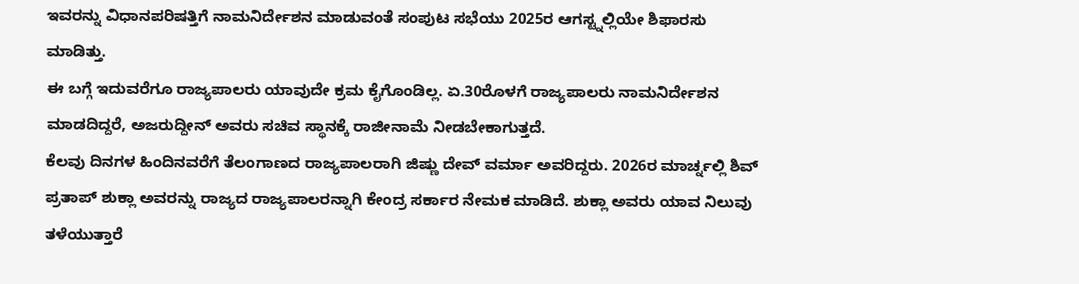ಇವರನ್ನು ವಿಧಾನಪರಿಷತ್ತಿಗೆ ನಾಮನಿರ್ದೇಶನ ಮಾಡುವಂತೆ ಸಂಪುಟ ಸಭೆಯು 2025ರ ಆಗಸ್ಟ್ನಲ್ಲಿಯೇ ಶಿಫಾರಸು ಮಾಡಿತ್ತು.
ಈ ಬಗ್ಗೆ ಇದುವರೆಗೂ ರಾಜ್ಯಪಾಲರು ಯಾವುದೇ ಕ್ರಮ ಕೈಗೊಂಡಿಲ್ಲ. ಏ.30ರೊಳಗೆ ರಾಜ್ಯಪಾಲರು ನಾಮನಿರ್ದೇಶನ ಮಾಡದಿದ್ದರೆ, ಅಜರುದ್ದೀನ್ ಅವರು ಸಚಿವ ಸ್ಥಾನಕ್ಕೆ ರಾಜೀನಾಮೆ ನೀಡಬೇಕಾಗುತ್ತದೆ.
ಕೆಲವು ದಿನಗಳ ಹಿಂದಿನವರೆಗೆ ತೆಲಂಗಾಣದ ರಾಜ್ಯಪಾಲರಾಗಿ ಜಿಷ್ಣು ದೇವ್ ವರ್ಮಾ ಅವರಿದ್ದರು. 2026ರ ಮಾರ್ಚ್ನಲ್ಲಿ ಶಿವ್ ಪ್ರತಾಪ್ ಶುಕ್ಲಾ ಅವರನ್ನು ರಾಜ್ಯದ ರಾಜ್ಯಪಾಲರನ್ನಾಗಿ ಕೇಂದ್ರ ಸರ್ಕಾರ ನೇಮಕ ಮಾಡಿದೆ. ಶುಕ್ಲಾ ಅವರು ಯಾವ ನಿಲುವು ತಳೆಯುತ್ತಾರೆ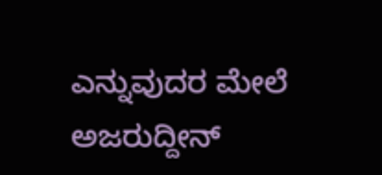ಎನ್ನುವುದರ ಮೇಲೆ ಅಜರುದ್ದೀನ್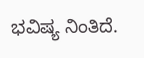ಭವಿಷ್ಯ ನಿಂತಿದೆ.